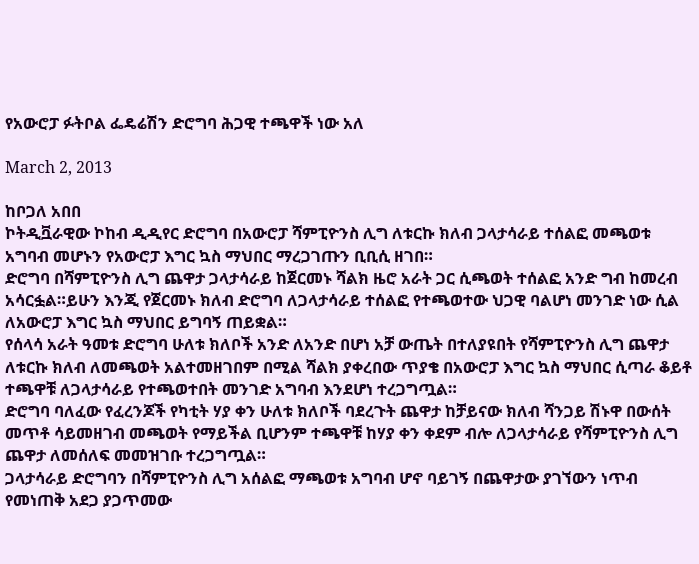የአውሮፓ ፉትቦል ፌዴሬሽን ድሮግባ ሕጋዊ ተጫዋች ነው አለ

March 2, 2013

ከቦጋለ አበበ
ኮትዲቯራዊው ኮከብ ዲዲየር ድሮግባ በአውሮፓ ሻምፒዮንስ ሊግ ለቱርኩ ክለብ ጋላታሳራይ ተሰልፎ መጫወቱ አግባብ መሆኑን የአውሮፓ እግር ኳስ ማህበር ማረጋገጡን ቢቢሲ ዘገበ።
ድሮግባ በሻምፒዮንስ ሊግ ጨዋታ ጋላታሳራይ ከጀርመኑ ሻልክ ዜሮ አራት ጋር ሲጫወት ተሰልፎ አንድ ግብ ከመረብ አሳርፏል።ይሁን እንጂ የጀርመኑ ክለብ ድሮግባ ለጋላታሳራይ ተሰልፎ የተጫወተው ህጋዊ ባልሆነ መንገድ ነው ሲል ለአውሮፓ እግር ኳስ ማህበር ይግባኝ ጠይቋል።
የሰላሳ አራት ዓመቱ ድሮግባ ሁለቱ ክለቦች አንድ ለአንድ በሆነ አቻ ውጤት በተለያዩበት የሻምፒዮንስ ሊግ ጨዋታ ለቱርኩ ክለብ ለመጫወት አልተመዘገበም በሚል ሻልክ ያቀረበው ጥያቄ በአውሮፓ እግር ኳስ ማህበር ሲጣራ ቆይቶ ተጫዋቹ ለጋላታሳራይ የተጫወተበት መንገድ አግባብ እንደሆነ ተረጋግጧል።
ድሮግባ ባለፈው የፈረንጆች የካቲት ሃያ ቀን ሁለቱ ክለቦች ባደረጉት ጨዋታ ከቻይናው ክለብ ሻንጋይ ሽኑዋ በውሰት መጥቶ ሳይመዘገብ መጫወት የማይችል ቢሆንም ተጫዋቹ ከሃያ ቀን ቀደም ብሎ ለጋላታሳራይ የሻምፒዮንስ ሊግ ጨዋታ ለመሰለፍ መመዝገቡ ተረጋግጧል።
ጋላታሳራይ ድሮግባን በሻምፒዮንስ ሊግ አሰልፎ ማጫወቱ አግባብ ሆኖ ባይገኝ በጨዋታው ያገኘውን ነጥብ የመነጠቅ አደጋ ያጋጥመው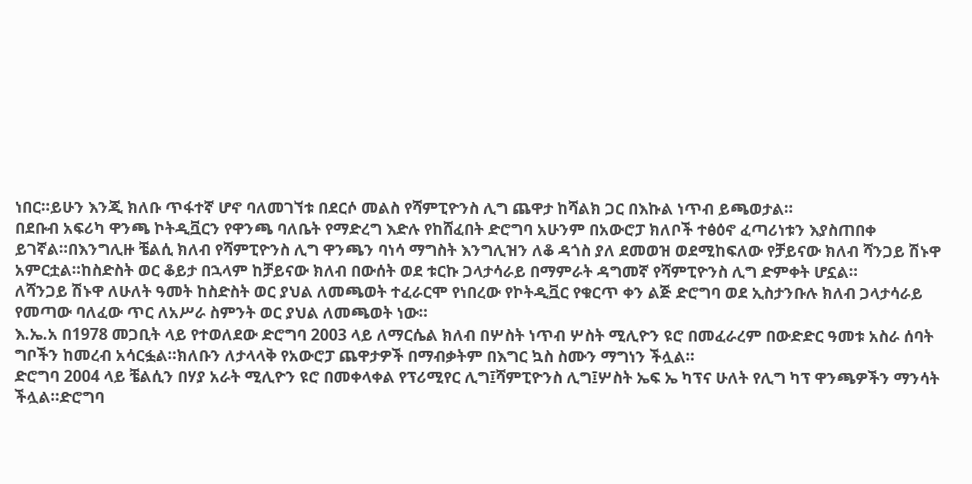ነበር።ይሁን እንጂ ክለቡ ጥፋተኛ ሆኖ ባለመገኘቱ በደርሶ መልስ የሻምፒዮንስ ሊግ ጨዋታ ከሻልክ ጋር በእኩል ነጥብ ይጫወታል።
በደቡብ አፍሪካ ዋንጫ ኮትዲቯርን የዋንጫ ባለቤት የማድረግ እድሉ የከሸፈበት ድሮግባ አሁንም በአውሮፓ ክለቦች ተፅዕኖ ፈጣሪነቱን እያስጠበቀ ይገኛል።በእንግሊዙ ቼልሲ ክለብ የሻምፒዮንስ ሊግ ዋንጫን ባነሳ ማግስት እንግሊዝን ለቆ ዳጎስ ያለ ደመወዝ ወደሚከፍለው የቻይናው ክለብ ሻንጋይ ሽኑዋ አምርቷል።ከስድስት ወር ቆይታ በኋላም ከቻይናው ክለብ በውሰት ወደ ቱርኩ ጋላታሳራይ በማምራት ዳግመኛ የሻምፒዮንስ ሊግ ድምቀት ሆኗል።
ለሻንጋይ ሽኑዋ ለሁለት ዓመት ከስድስት ወር ያህል ለመጫወት ተፈራርሞ የነበረው የኮትዲቯር የቁርጥ ቀን ልጅ ድሮግባ ወደ ኢስታንቡሉ ክለብ ጋላታሳራይ የመጣው ባለፈው ጥር ለአሥራ ስምንት ወር ያህል ለመጫወት ነው።
እ.ኤ.አ በ1978 መጋቢት ላይ የተወለደው ድሮግባ 2003 ላይ ለማርሴል ክለብ በሦስት ነጥብ ሦስት ሚሊዮን ዩሮ በመፈራረም በውድድር ዓመቱ አስራ ሰባት ግቦችን ከመረብ አሳርፏል።ክለቡን ለታላላቅ የአውሮፓ ጨዋታዎች በማብቃትም በእግር ኳስ ስሙን ማግነን ችሏል።
ድሮግባ 2004 ላይ ቼልሲን በሃያ አራት ሚሊዮን ዩሮ በመቀላቀል የፕሪሚየር ሊግ፤ሻምፒዮንስ ሊግ፤ሦስት ኤፍ ኤ ካፕና ሁለት የሊግ ካፕ ዋንጫዎችን ማንሳት ችሏል።ድሮግባ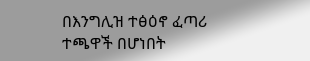በእንግሊዝ ተፅዕኖ ፈጣሪ ተጫዋች በሆነበት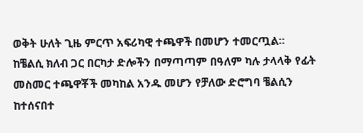ወቅት ሁለት ጊዜ ምርጥ አፍሪካዊ ተጫዋች በመሆን ተመርጧል።
ከቼልሲ ክለብ ጋር በርካታ ድሎችን በማጣጣም በዓለም ካሉ ታላላቅ የፊት መስመር ተጫዋቾች መካከል አንዱ መሆን የቻለው ድሮግባ ቼልሲን ከተሰናበተ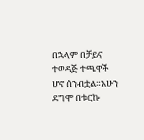በኋላም በቻይና ተወዳጅ ተጫዋች ሆኖ ሰንብቷል።አሁን ደግሞ በቱርኩ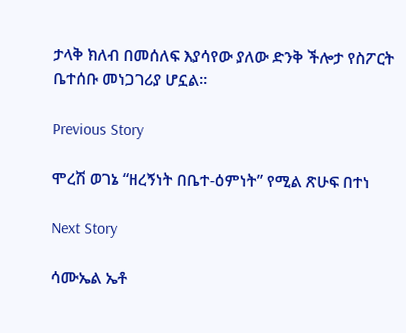ታላቅ ክለብ በመሰለፍ እያሳየው ያለው ድንቅ ችሎታ የስፖርት ቤተሰቡ መነጋገሪያ ሆኗል።

Previous Story

ሞረሽ ወገኔ “ዘረኝነት በቤተ-ዕምነት” የሚል ጽሁፍ በተነ

Next Story

ሳሙኤል ኤቶ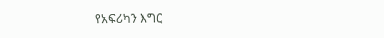የአፍሪካን እግር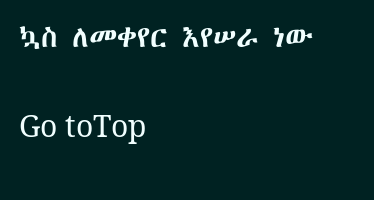ኳስ ለመቀየር እየሠራ ነው

Go toTop